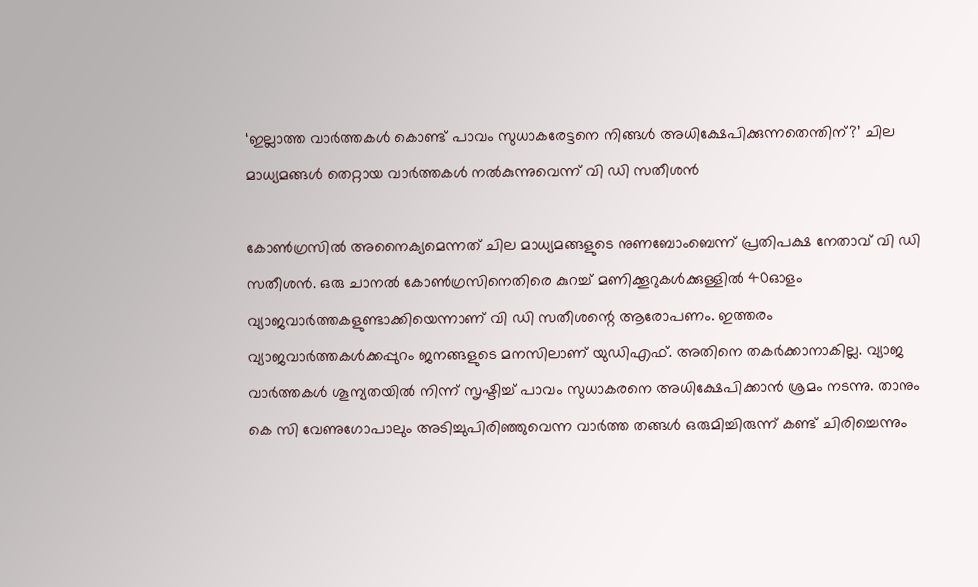‘ഇല്ലാത്ത വാര്‍ത്തകള്‍ കൊണ്ട് പാവം സുധാകരേട്ടനെ നിങ്ങള്‍ അധിക്ഷേപിക്കുന്നതെന്തിന്?’ ചില മാധ്യമങ്ങള്‍ തെറ്റായ വാര്‍ത്തകള്‍ നല്‍കുന്നുവെന്ന് വി ഡി സതീശന്‍

കോണ്‍ഗ്രസില്‍ അനൈക്യമെന്നത് ചില മാധ്യമങ്ങളുടെ നുണബോംബെന്ന് പ്രതിപക്ഷ നേതാവ് വി ഡി സതീശന്‍. ഒരു ചാനല്‍ കോണ്‍ഗ്രസിനെതിരെ കുറച്ച് മണിക്കൂറുകള്‍ക്കുള്ളില്‍ 40ഓളം വ്യാജവാര്‍ത്തകളുണ്ടാക്കിയെന്നാണ് വി ഡി സതീശന്റെ ആരോപണം. ഇത്തരം വ്യാജവാര്‍ത്തകള്‍ക്കപ്പുറം ജനങ്ങളുടെ മനസിലാണ് യുഡിഎഫ്. അതിനെ തകര്‍ക്കാനാകില്ല. വ്യാജ വാര്‍ത്തകള്‍ ശൂന്യതയില്‍ നിന്ന് സൃഷ്ടിച്ച് പാവം സുധാകരനെ അധിക്ഷേപിക്കാന്‍ ശ്രമം നടന്നു. താനും കെ സി വേണുഗോപാലും അടിച്ചുപിരിഞ്ഞുവെന്ന വാര്‍ത്ത തങ്ങള്‍ ഒരുമിച്ചിരുന്ന് കണ്ട് ചിരിച്ചെന്നും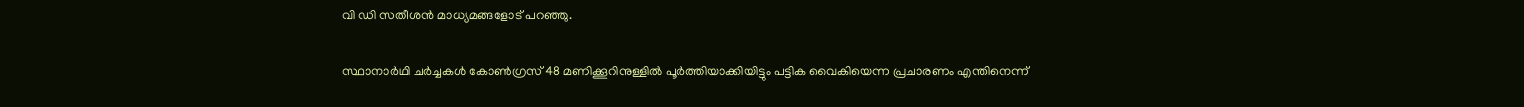വി ഡി സതീശന്‍ മാധ്യമങ്ങളോട് പറഞ്ഞു.

സ്ഥാനാര്‍ഥി ചര്‍ച്ചകള്‍ കോണ്‍ഗ്രസ് 48 മണിക്കൂറിനുള്ളില്‍ പൂര്‍ത്തിയാക്കിയിട്ടും പട്ടിക വൈകിയെന്ന പ്രചാരണം എന്തിനെന്ന്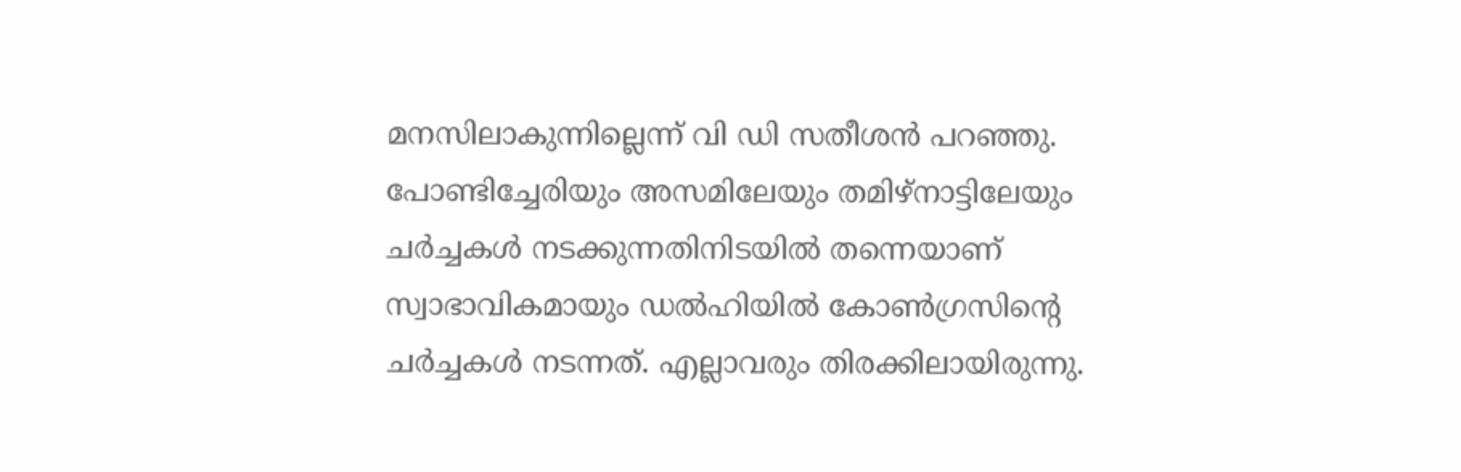മനസിലാകുന്നില്ലെന്ന് വി ഡി സതീശന്‍ പറഞ്ഞു. പോണ്ടിച്ചേരിയും അസമിലേയും തമിഴ്‌നാട്ടിലേയും ചര്‍ച്ചകള്‍ നടക്കുന്നതിനിടയില്‍ തന്നെയാണ് സ്വാഭാവികമായും ഡല്‍ഹിയില്‍ കോണ്‍ഗ്രസിന്റെ ചര്‍ച്ചകള്‍ നടന്നത്. എല്ലാവരും തിരക്കിലായിരുന്നു.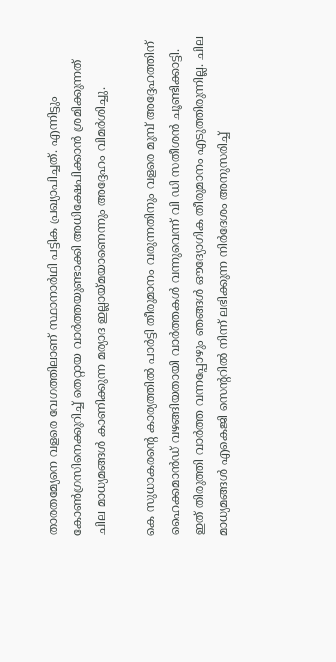താരതമ്യേനെ വളരെ വേഗത്തിലാണ് സ്ഥാനാര്‍ഥി പട്ടിക പ്രഖ്യാപിച്ചത്. എന്നിട്ടും കോണ്‍ഗ്രസിനെക്കുറിച്ച് തെറ്റായ വാര്‍ത്തയുണ്ടാക്കി അധിക്ഷേപിക്കാന്‍ ശ്രമിക്കുന്നത് ചില മാധ്യമങ്ങള്‍ കാണിക്കുന്ന മര്യാദ ഇല്ലായ്മയാണെന്നും അദ്ദേഹം വിമര്‍ശിച്ചു.

കെ സുധാകരന്റെ കാര്യത്തില്‍ പാര്‍ട്ടി തീരുമാനം വരുന്നതിനും വളരെ മുമ്പ് അദ്ദേഹത്തിന് ഹൈക്കമാന്‍ഡ് വഴങ്ങിയതായി വാര്‍ത്തകള്‍ വന്നുവെന്ന് വി ഡി സതീശന്‍ ചൂണ്ടിക്കാട്ടി. ഇത് തിരുത്തി വാര്‍ത്ത വന്നപ്പോഴും ഞങ്ങള്‍ ഔദ്യോഗിക തീരുമാനം എടുത്തിരുന്നില്ല. ചില മാധ്യമങ്ങള്‍ എകെജി സെന്ററില്‍ നിന്ന് ലഭിക്കുന്ന നിര്‍ദേശം അനുസരിച്ച്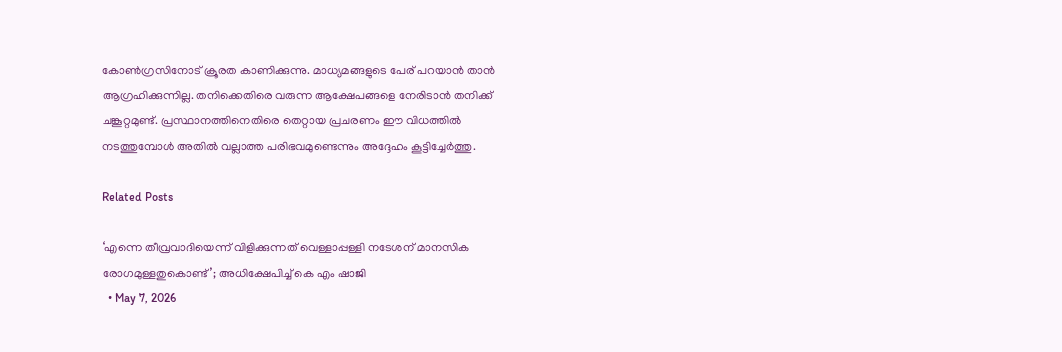കോണ്‍ഗ്രസിനോട് ക്രൂരത കാണിക്കുന്നു. മാധ്യമങ്ങളുടെ പേര് പറയാന്‍ താന്‍ ആഗ്രഹിക്കുന്നില്ല. തനിക്കെതിരെ വരുന്ന ആക്ഷേപങ്ങളെ നേരിടാന്‍ തനിക്ക് ചങ്കൂറ്റമുണ്ട്. പ്രസ്ഥാനത്തിനെതിരെ തെറ്റായ പ്രചരണം ഈ വിധത്തില്‍ നടത്തുമ്പോള്‍ അതില്‍ വല്ലാത്ത പരിഭവമുണ്ടെന്നും അദ്ദേഹം കൂട്ടിച്ചേര്‍ത്തു.

Related Posts

‘എന്നെ തീവ്രവാദിയെന്ന് വിളിക്കുന്നത് വെള്ളാപ്പള്ളി നടേശന് മാനസിക രോഗമുള്ളതുകൊണ്ട്’; അധിക്ഷേപിച്ച് കെ എം ഷാജി
  • May 7, 2026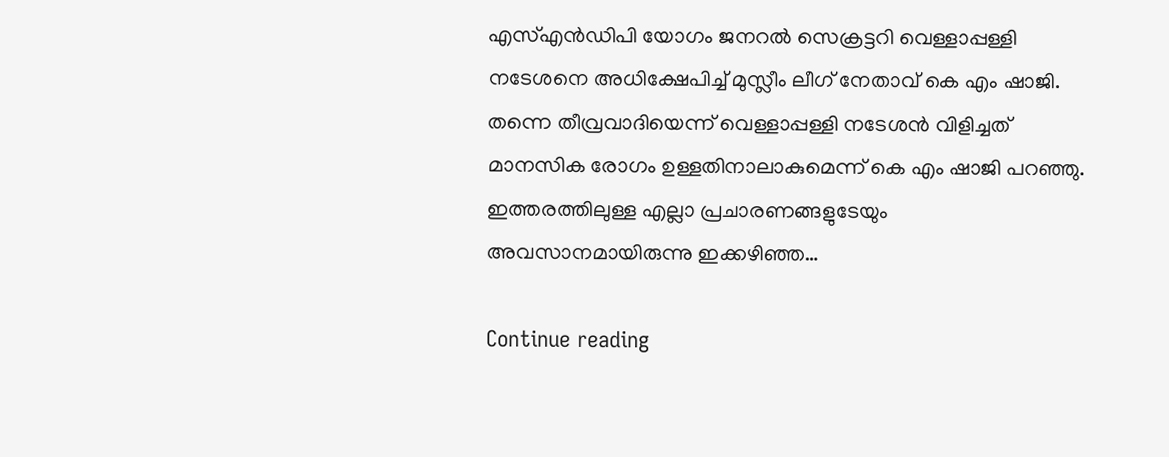എസ്എന്‍ഡിപി യോഗം ജനറല്‍ സെക്രട്ടറി വെള്ളാപ്പള്ളി നടേശനെ അധിക്ഷേപിച്ച് മുസ്ലീം ലീഗ് നേതാവ് കെ എം ഷാജി. തന്നെ തീവ്രവാദിയെന്ന് വെള്ളാപ്പള്ളി നടേശന്‍ വിളിച്ചത് മാനസിക രോഗം ഉള്ളതിനാലാകുമെന്ന് കെ എം ഷാജി പറഞ്ഞു. ഇത്തരത്തിലുള്ള എല്ലാ പ്രചാരണങ്ങളുടേയും അവസാനമായിരുന്നു ഇക്കഴിഞ്ഞ…

Continue reading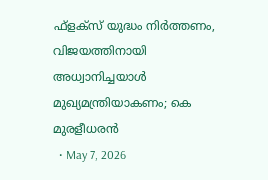ഫ്‌ളക്‌സ് യുദ്ധം നിര്‍ത്തണം, വിജയത്തിനായി അധ്വാനിച്ചയാള്‍ മുഖ്യമന്ത്രിയാകണം; കെ മുരളീധരന്‍
  • May 7, 2026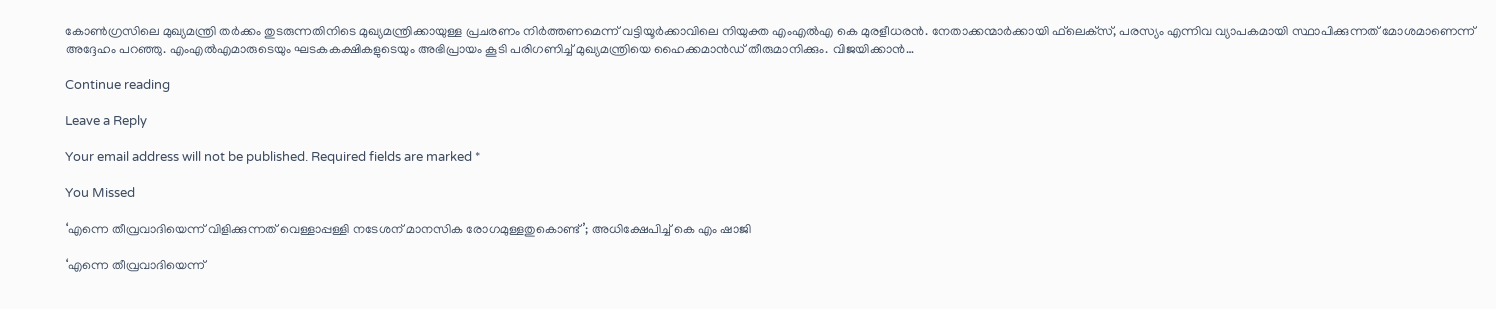കോണ്‍ഗ്രസിലെ മുഖ്യമന്ത്രി തര്‍ക്കം തുടരുന്നതിനിടെ മുഖ്യമന്ത്രിക്കായുള്ള പ്രചരണം നിര്‍ത്തണമെന്ന് വട്ടിയൂര്‍ക്കാവിലെ നിയുക്ത എംഎല്‍എ കെ മുരളീധരന്‍. നേതാക്കന്മാര്‍ക്കായി ഫ്‌ലെക്‌സ്, പരസ്യം എന്നിവ വ്യാപകമായി സ്ഥാപിക്കുന്നത് മോശമാണെന്ന് അദ്ദേഹം പറഞ്ഞു. എംഎല്‍എമാരുടെയും ഘടകകക്ഷികളുടെയും അഭിപ്രായം കൂടി പരിഗണിച്ച് മുഖ്യമന്ത്രിയെ ഹൈക്കമാന്‍ഡ് തീരുമാനിക്കും. വിജയിക്കാന്‍…

Continue reading

Leave a Reply

Your email address will not be published. Required fields are marked *

You Missed

‘എന്നെ തീവ്രവാദിയെന്ന് വിളിക്കുന്നത് വെള്ളാപ്പള്ളി നടേശന് മാനസിക രോഗമുള്ളതുകൊണ്ട്’; അധിക്ഷേപിച്ച് കെ എം ഷാജി

‘എന്നെ തീവ്രവാദിയെന്ന്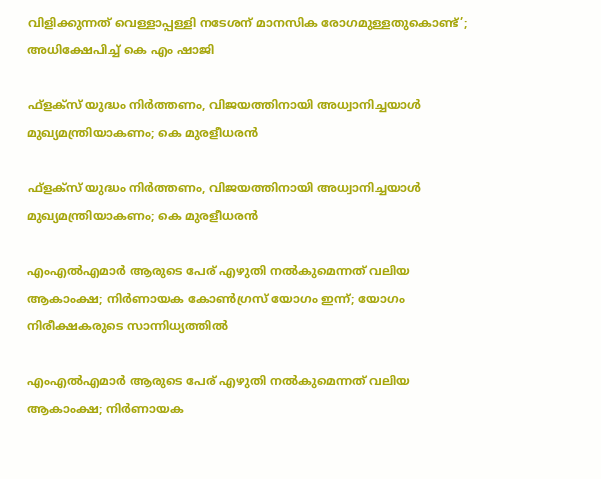വിളിക്കുന്നത് വെള്ളാപ്പള്ളി നടേശന് മാനസിക രോഗമുള്ളതുകൊണ്ട്’; അധിക്ഷേപിച്ച് കെ എം ഷാജി

ഫ്‌ളക്‌സ് യുദ്ധം നിര്‍ത്തണം, വിജയത്തിനായി അധ്വാനിച്ചയാള്‍ മുഖ്യമന്ത്രിയാകണം; കെ മുരളീധരന്‍

ഫ്‌ളക്‌സ് യുദ്ധം നിര്‍ത്തണം, വിജയത്തിനായി അധ്വാനിച്ചയാള്‍ മുഖ്യമന്ത്രിയാകണം; കെ മുരളീധരന്‍

എംഎല്‍എമാര്‍ ആരുടെ പേര് എഴുതി നല്‍കുമെന്നത് വലിയ ആകാംക്ഷ; നിര്‍ണായക കോണ്‍ഗ്രസ് യോഗം ഇന്ന്; യോഗം നിരീക്ഷകരുടെ സാന്നിധ്യത്തില്‍

എംഎല്‍എമാര്‍ ആരുടെ പേര് എഴുതി നല്‍കുമെന്നത് വലിയ ആകാംക്ഷ; നിര്‍ണായക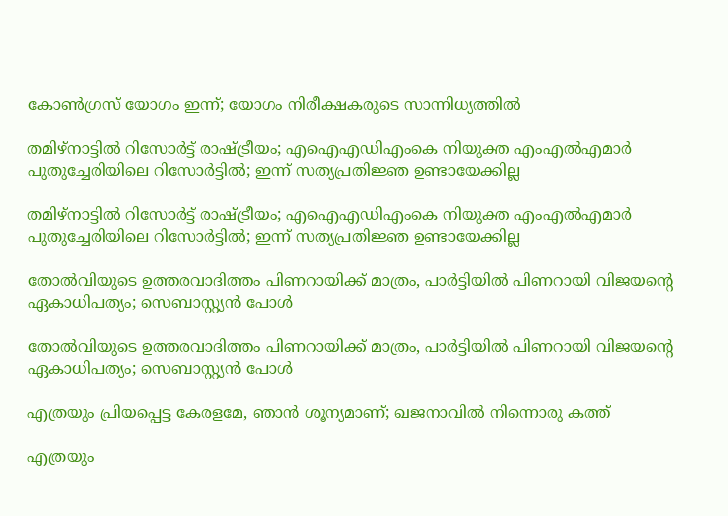കോണ്‍ഗ്രസ് യോഗം ഇന്ന്; യോഗം നിരീക്ഷകരുടെ സാന്നിധ്യത്തില്‍

തമിഴ്‌നാട്ടില്‍ റിസോര്‍ട്ട് രാഷ്ട്രീയം; എഐഎഡിഎംകെ നിയുക്ത എംഎല്‍എമാര്‍ പുതുച്ചേരിയിലെ റിസോര്‍ട്ടില്‍; ഇന്ന് സത്യപ്രതിജ്ഞ ഉണ്ടായേക്കില്ല

തമിഴ്‌നാട്ടില്‍ റിസോര്‍ട്ട് രാഷ്ട്രീയം; എഐഎഡിഎംകെ നിയുക്ത എംഎല്‍എമാര്‍ പുതുച്ചേരിയിലെ റിസോര്‍ട്ടില്‍; ഇന്ന് സത്യപ്രതിജ്ഞ ഉണ്ടായേക്കില്ല

തോല്‍വിയുടെ ഉത്തരവാദിത്തം പിണറായിക്ക് മാത്രം, പാര്‍ട്ടിയില്‍ പിണറായി വിജയന്റെ ഏകാധിപത്യം; സെബാസ്റ്റ്യന്‍ പോള്‍

തോല്‍വിയുടെ ഉത്തരവാദിത്തം പിണറായിക്ക് മാത്രം, പാര്‍ട്ടിയില്‍ പിണറായി വിജയന്റെ ഏകാധിപത്യം; സെബാസ്റ്റ്യന്‍ പോള്‍

എത്രയും പ്രിയപ്പെട്ട കേരളമേ, ഞാൻ ശൂന്യമാണ്; ഖജനാവിൽ നിന്നൊരു കത്ത്

എത്രയും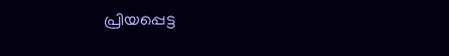പ്രിയപ്പെട്ട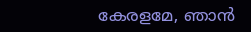കേരളമേ, ഞാൻ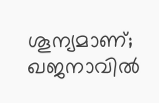ശൂന്യമാണ്; ഖജനാവിൽ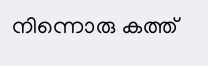നിന്നൊരു കത്ത്